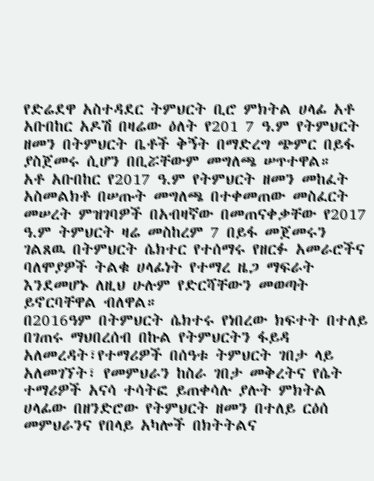የድሬደዋ አስተዳደር ትምህርት ቢሮ ምክትል ሀላፊ አቶ አቡበከር አዶሽ በዛሬው ዕለት የ201 7 ዓ.ም የትምህርት ዘመን በትምህርት ቤቶች ቅኝት በማድረግ ጭምር በይፋ ያስጀመሩ ሲሆን በቢሯቸውም መግለጫ ሠጥተዋል።
አቶ አቡበከር የ2017 ዓ.ም የትምህርት ዘመን መከፈት አስመልክቶ በሠጡት መግለጫ በተቀመጠው መስፈርት መሠረት ምዝገባዎች በአብዛኛው በመጠናቀቃቸው የ2017 ዓ.ም ትምህርት ዛሬ መስከረም 7 በይፋ መጀመሩን ገልጸዉ በትምህርት ሴክተር የተሰማሩ የዘርፉ አመራሮችና ባለሞያዎች ትልቁ ሀላፊነት የተማረ ዜጋ ማፍራት እንደመሆኑ ለዚህ ሁሉም የድርሻቸውን መወጣት ይኖርባቸዋል ብለዋል።
በ2016ዓም በትምህርት ሴክተሩ የነበረው ክፍተት በተለይ በገጠሩ ማህበረሰብ በኩል የትምህርትን ፋይዳ አለመረዳት፣የተማሪዎች በሰዓቱ ትምህርት ገበታ ላይ አለመገኘት፣ የመምህራን ከስራ ገበታ መቅረትና የሴት ተማሪዎች አናሳ ተሳትፎ ይጠቀሳሉ ያሉት ምክትል ሀላፊው በዘንድሮው የትምህርት ዘመን በተለይ ርዕሰ መምህራንና የበላይ አካሎች በክትትልና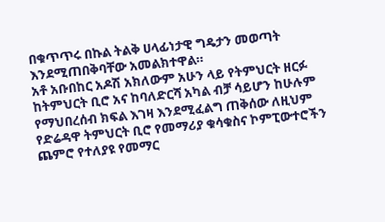በቁጥጥሩ በኩል ትልቅ ሀላፊነታዊ ግዴታን መወጣት እንደሚጠበቅባቸው አመልክተዋል።
አቶ አቡበከር አዶሽ አክለውም አሁን ላይ የትምህርት ዘርፉ ከትምህርት ቢሮ አና ከባለድርሻ አካል ብቻ ሳይሆን ከሁሉም የማህበረሰብ ክፍል እገዛ እንደሚፈልግ ጠቅሰው ለዚህም የድሬዳዋ ትምህርት ቢሮ የመማሪያ ቁሳቁስና ኮምፒውተሮችን ጨምሮ የተለያዩ የመማር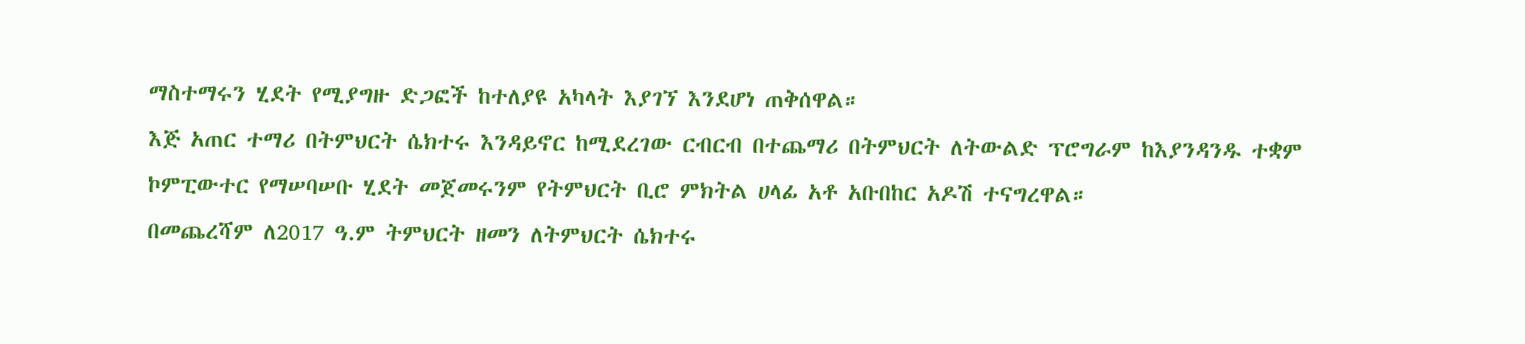ማስተማሩን ሂደት የሚያግዙ ድጋፎች ከተለያዩ አካላት እያገኘ እንደሆነ ጠቅሰዋል።
እጅ አጠር ተማሪ በትምህርት ሴክተሩ እንዳይኖር ከሚደረገው ርብርብ በተጨማሪ በትምህርት ለትውልድ ፕሮግራም ከእያንዳንዱ ተቋም ኮምፒውተር የማሠባሠቡ ሂደት መጀመሩንም የትምህርት ቢሮ ምክትል ሀላፊ አቶ አቡበከር አዶሽ ተናግረዋል።
በመጨረሻም ለ2017 ዓ.ም ትምህርት ዘመን ለትምህርት ሴክተሩ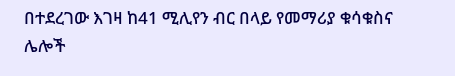በተደረገው እገዛ ከ41 ሚሊየን ብር በላይ የመማሪያ ቁሳቁስና ሌሎች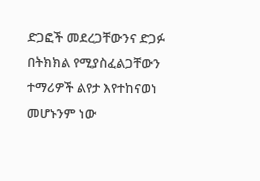ድጋፎች መደረጋቸውንና ድጋፉ በትክክል የሚያስፈልጋቸውን ተማሪዎች ልየታ እየተከናወነ መሆኑንም ነው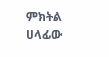ምክትል ሀላፊው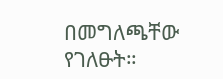በመግለጫቸው የገለፁት።